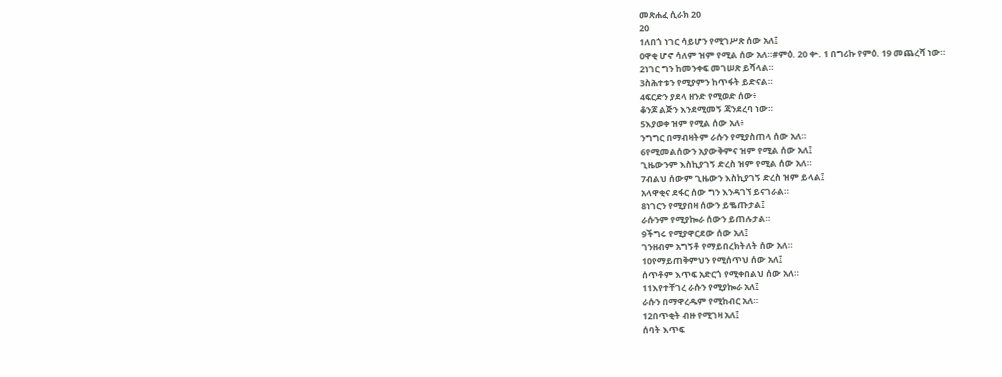መጽሐፈ ሲራክ 20
20
1ለበጎ ነገር ሳይሆን የሚገሥጽ ሰው አለ፤
ዐዋቂ ሆኖ ሳለም ዝም የሚል ሰው አለ።#ምዕ. 20 ቍ. 1 በግሪኩ የምዕ. 19 መጨረሻ ነው።
2ነገር ግን ከመንቀፍ መገሠጽ ይሻላል።
3ስሕተቱን የሚያምን ከጥፋት ይድናል።
4ፍርድን ያደላ ዘንድ የሚወድ ሰው፥
ቆንጆ ልጅን እንደሚመኝ ጃንደረባ ነው።
5እያወቀ ዝም የሚል ሰው አለ፥
ንግግር በማብዛትም ራሱን የሚያስጠላ ሰው አለ።
6የሚመልሰውን አያውቅምና ዝም የሚል ሰው አለ፤
ጊዜውንም እስኪያገኝ ድረስ ዝም የሚል ሰው አለ።
7ብልህ ሰውም ጊዜውን እስኪያገኝ ድረስ ዝም ይላል፤
አላዋቂና ደፋር ሰው ግን እንዳገኘ ይናገራል።
8ነገርን የሚያበዛ ሰውን ይቈጡታል፤
ራሱንም የሚያኰራ ሰውን ይጠሉታል።
9ችግሩ የሚያዋርደው ሰው አለ፤
ገንዘብም አግኝቶ የማይበረክትለት ሰው አለ።
10የማይጠቅምህን የሚሰጥህ ሰው አለ፤
ሰጥቶም እጥፍ አድርጎ የሚቀበልህ ሰው አለ።
11እየተቸገረ ራሱን የሚያኰራ አለ፤
ራሱን በማዋረዱም የሚከብር አለ።
12በጥቂት ብዙ የሚገዛ አለ፤
ሰባት እጥፍ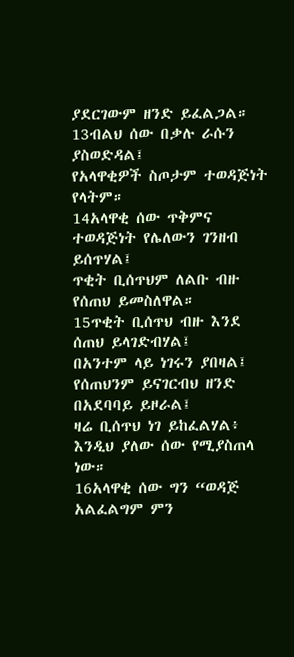ያደርገውም ዘንድ ይፈልጋል።
13ብልህ ሰው በቃሉ ራሱን ያስወድዳል፤
የአላዋቂዎች ስጦታም ተወዳጅነት የላትም።
14አላዋቂ ሰው ጥቅምና ተወዳጅነት የሌለውን ገንዘብ ይሰጥሃል፤
ጥቂት ቢሰጥህም ለልቡ ብዙ የሰጠህ ይመስለዋል።
15ጥቂት ቢሰጥህ ብዙ እንደ ሰጠህ ይላገድብሃል፤
በአንተም ላይ ነገሩን ያበዛል፤ የሰጠህንም ይናገርብህ ዘንድ በአደባባይ ይዞራል፤
ዛሬ ቢሰጥህ ነገ ይከፈልሃል፥ እንዲህ ያለው ሰው የሚያስጠላ ነው።
16አላዋቂ ሰው ግን “ወዳጅ አልፈልግም ምን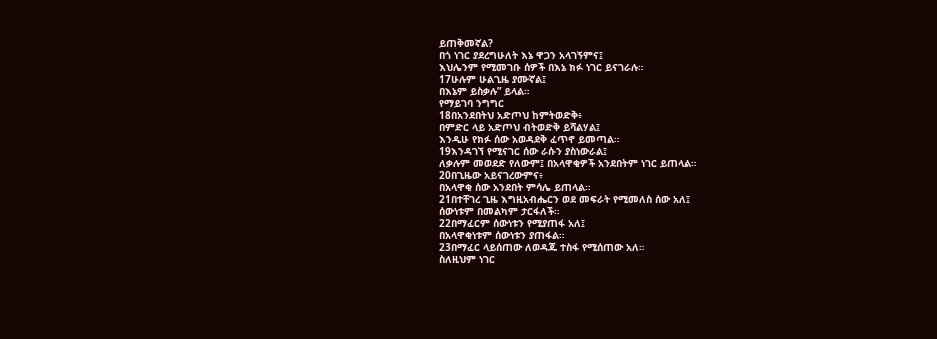ይጠቅመኛል?
በጎ ነገር ያደረግሁለት እኔ ዋጋን አላገኝምና፤
እህሌንም የሚመገቡ ሰዎች በእኔ ክፉ ነገር ይናገራሉ።
17ሁሉም ሁልጊዜ ያሙኛል፤
በእኔም ይስቃሉ” ይላል።
የማይገባ ንግግር
18በአንደበትህ አድጦህ ከምትወድቅ፥
በምድር ላይ አድጦህ ብትወድቅ ይሻልሃል፤
እንዲሁ የክፉ ሰው አወዳደቅ ፈጥኖ ይመጣል።
19እንዳገኘ የሚናገር ሰው ራሱን ያስነውራል፤
ለቃሉም መወደድ የለውም፤ በአላዋቂዎች አንደበትም ነገር ይጠላል።
20በጊዜው አይናገረውምና፥
በአላዋቂ ሰው አንደበት ምሳሌ ይጠላል።
21በተቸገረ ጊዜ እግዚአብሔርን ወደ መፍራት የሚመለስ ሰው አለ፤
ሰውነቱም በመልካም ታርፋለች።
22በማፈርም ሰውነቱን የሚያጠፋ አለ፤
በአላዋቂነቱም ሰውነቱን ያጠፋል።
23በማፈር ላይሰጠው ለወዳጁ ተስፋ የሚሰጠው አለ።
ስለዚህም ነገር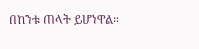በከንቱ ጠላት ይሆነዋል።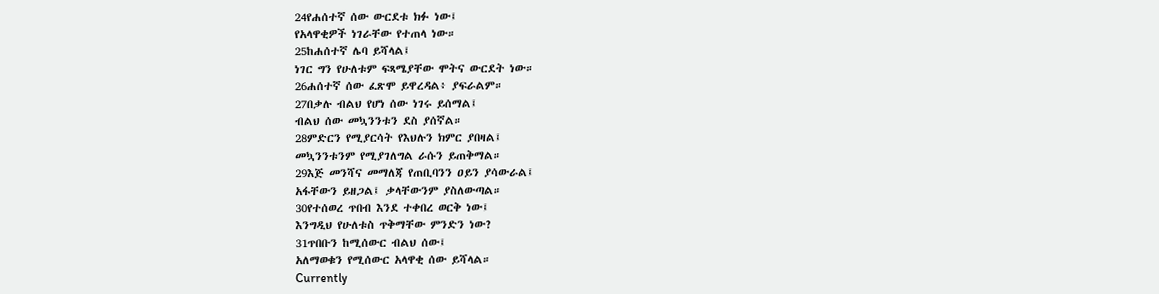24የሐሰተኛ ሰው ውርደቱ ክፉ ነው፤
የአላዋቂዎች ነገራቸው የተጠላ ነው።
25ከሐሰተኛ ሌባ ይሻላል፤
ነገር ግን የሁለቱም ፍጻሜያቸው ሞትና ውርደት ነው።
26ሐሰተኛ ሰው ፈጽሞ ይዋረዳል፥ ያፍራልም።
27በቃሉ ብልህ የሆነ ሰው ነገሩ ይሰማል፤
ብልህ ሰው መኳንንቱን ደስ ያሰኛል።
28ምድርን የሚያርሳት የእህሉን ክምር ያበዛል፤
መኳንንቱንም የሚያገለግል ራሱን ይጠቅማል።
29እጅ መንሻና መማለጃ የጠቢባንን ዐይን ያሳውራል፤
አፋቸውን ይዘጋል፤ ቃላቸውንም ያስለውጣል።
30የተሰወረ ጥበብ እንደ ተቀበረ ወርቅ ነው፤
እንግዲህ የሁለቱስ ጥቅማቸው ምንድን ነው?
31ጥበቡን ከሚሰውር ብልህ ሰው፤
አለማወቁን የሚሰውር አላዋቂ ሰው ይሻላል።
Currently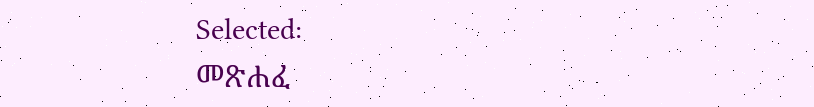Selected:
መጽሐፈ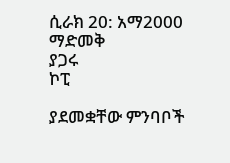ሲራክ 20: አማ2000
ማድመቅ
ያጋሩ
ኮፒ

ያደመቋቸው ምንባቦች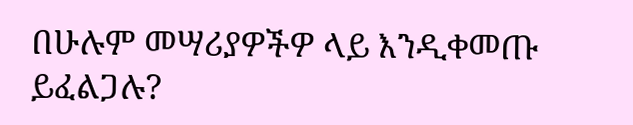በሁሉም መሣሪያዎችዎ ላይ እንዲቀመጡ ይፈልጋሉ?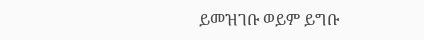ይመዝገቡ ወይም ይግቡ